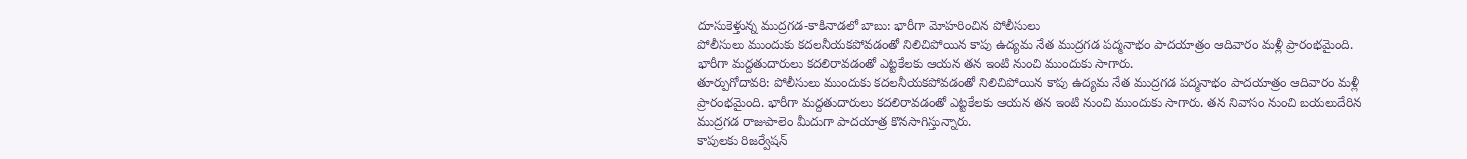దూసుకెళ్తున్న ముద్రగడ-కాకినాడలో బాబు: భారీగా మోహరించిన పోలీసులు
పోలీసులు ముందుకు కదలనీయకపోవడంతో నిలిచిపోయిన కాపు ఉద్యమ నేత ముద్రగడ పద్మనాభం పాదయాత్రం ఆదివారం మళ్లీ ప్రారంభమైంది. భారీగా మద్దతుదారులు కదలిరావడంతో ఎట్టకేలకు ఆయన తన ఇంటి నుంచి ముందుకు సాగారు.
తూర్పుగోదావరి: పోలీసులు ముందుకు కదలనీయకపోవడంతో నిలిచిపోయిన కాపు ఉద్యమ నేత ముద్రగడ పద్మనాభం పాదయాత్రం ఆదివారం మళ్లీ ప్రారంభమైంది. భారీగా మద్దతుదారులు కదలిరావడంతో ఎట్టకేలకు ఆయన తన ఇంటి నుంచి ముందుకు సాగారు. తన నివాసం నుంచి బయలుదేరిన ముద్రగడ రాజుపాలెం మీదుగా పాదయాత్ర కొనసాగిస్తున్నారు.
కాపులకు రిజర్వేషన్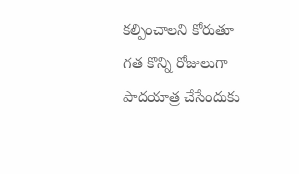కల్పించాలని కోరుతూ గత కొన్ని రోజులుగా పాదయాత్ర చేసేందుకు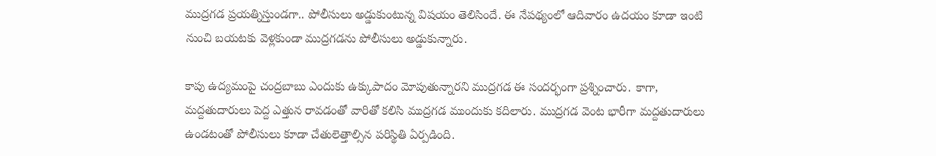ముద్రగడ ప్రయత్నిస్తుండగా.. పోలీసులు అడ్డుకుంటున్న విషయం తెలిసిందే. ఈ నేపథ్యంలో ఆదివారం ఉదయం కూడా ఇంటి నుంచి బయటకు వెళ్లకుండా ముద్రగడను పోలీసులు అడ్డుకున్నారు.

కాపు ఉద్యమంపై చంద్రబాబు ఎందుకు ఉక్కుపాదం మోపుతున్నారని ముద్రగడ ఈ సందర్భంగా ప్రశ్నించారు. కాగా, మద్దతుదారులు పెద్ద ఎత్తున రావడంతో వారితో కలిసి ముద్రగడ ముందుకు కదిలారు. ముద్రగడ వెంట భారీగా మద్దతుదారులు ఉండటంతో పోలీసులు కూడా చేతులెత్తాల్సిన పరిస్థితి ఏర్పడింది.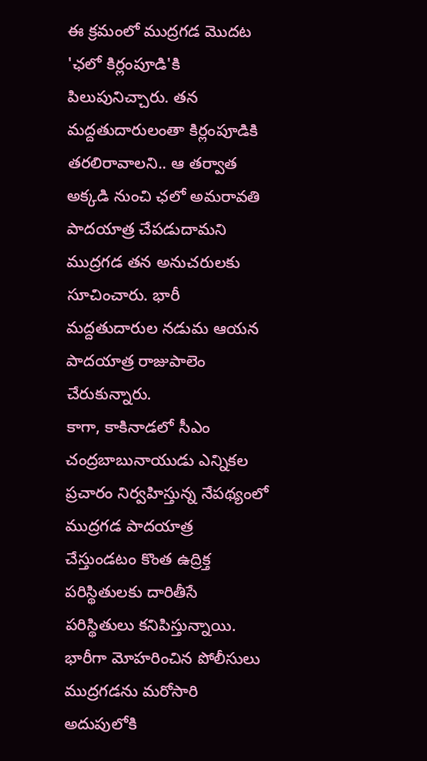ఈ క్రమంలో ముద్రగడ మొదట 'ఛలో కిర్లంపూడి'కి పిలుపునిచ్చారు. తన మద్దతుదారులంతా కిర్లంపూడికి తరలిరావాలని.. ఆ తర్వాత అక్కడి నుంచి ఛలో అమరావతి పాదయాత్ర చేపడుదామని ముద్రగడ తన అనుచరులకు సూచించారు. భారీ మద్దతుదారుల నడుమ ఆయన పాదయాత్ర రాజుపాలెం చేరుకున్నారు.
కాగా, కాకినాడలో సీఎం చంద్రబాబునాయుడు ఎన్నికల ప్రచారం నిర్వహిస్తున్న నేపథ్యంలో ముద్రగడ పాదయాత్ర చేస్తుండటం కొంత ఉద్రిక్త పరిస్థితులకు దారితీసే పరిస్థితులు కనిపిస్తున్నాయి. భారీగా మోహరించిన పోలీసులు ముద్రగడను మరోసారి అదుపులోకి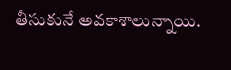తీసుకునే అవకాశాలున్నాయి.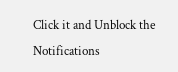Click it and Unblock the Notifications